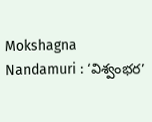Mokshagna Nandamuri : ‘విశ్వంభర’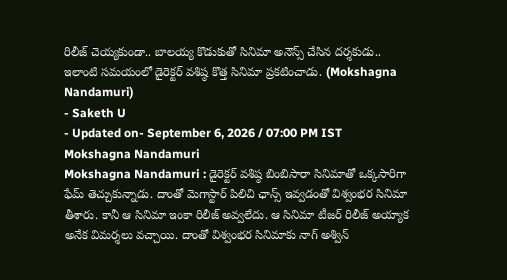రిలీజ్ చెయ్యకుండా.. బాలయ్య కొడుకుతో సినిమా అనౌన్స్ చేసిన దర్శకుడు..
ఇలాంటి సమయంలో డైరెక్టర్ వశిష్ఠ కొత్త సినిమా ప్రకటించాడు. (Mokshagna Nandamuri)
- Saketh U
- Updated on- September 6, 2026 / 07:00 PM IST
Mokshagna Nandamuri
Mokshagna Nandamuri : డైరెక్టర్ వశిష్ఠ బింబిసారా సినిమాతో ఒక్కసారిగా ఫేమ్ తెచ్చుకున్నాడు. దాంతో మెగాస్టార్ పిలిచి ఛాన్స్ ఇవ్వడంతో విశ్వంభర సినిమా తీశారు. కానీ ఆ సినిమా ఇంకా రిలీజ్ అవ్వలేదు. ఆ సినిమా టీజర్ రిలీజ్ అయ్యాక అనేక విమర్శలు వచ్చాయి. దాంతో విశ్వంభర సినిమాకు నాగ్ అశ్విన్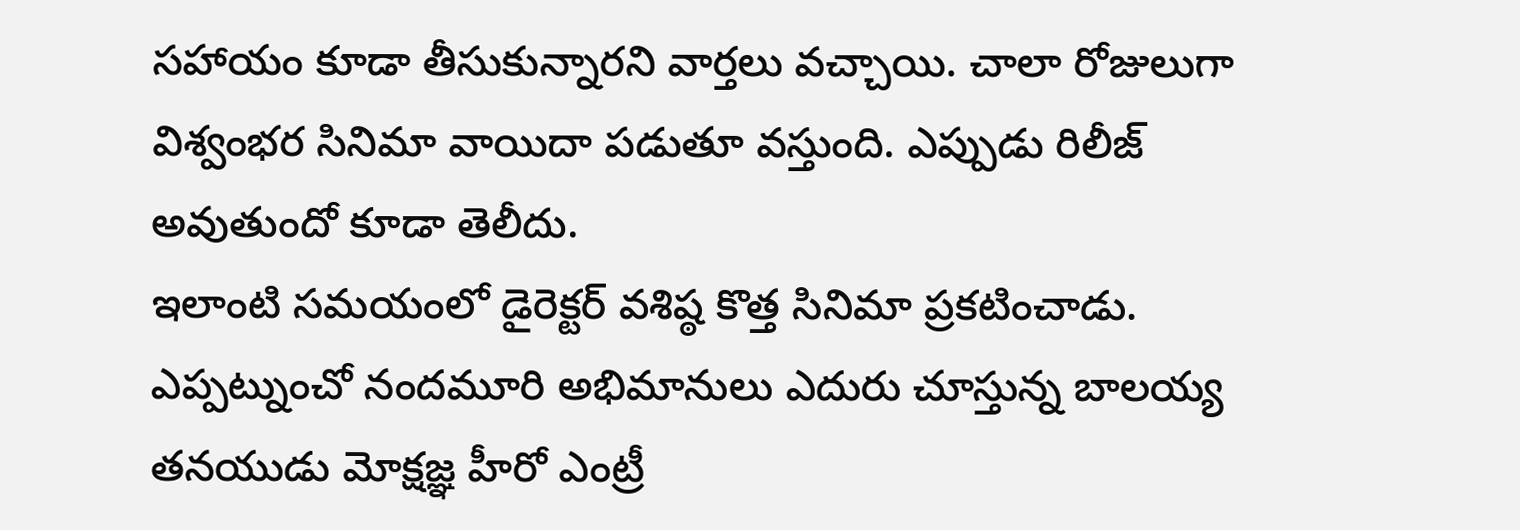సహాయం కూడా తీసుకున్నారని వార్తలు వచ్చాయి. చాలా రోజులుగా విశ్వంభర సినిమా వాయిదా పడుతూ వస్తుంది. ఎప్పుడు రిలీజ్ అవుతుందో కూడా తెలీదు.
ఇలాంటి సమయంలో డైరెక్టర్ వశిష్ఠ కొత్త సినిమా ప్రకటించాడు. ఎప్పట్నుంచో నందమూరి అభిమానులు ఎదురు చూస్తున్న బాలయ్య తనయుడు మోక్షజ్ఞ హీరో ఎంట్రీ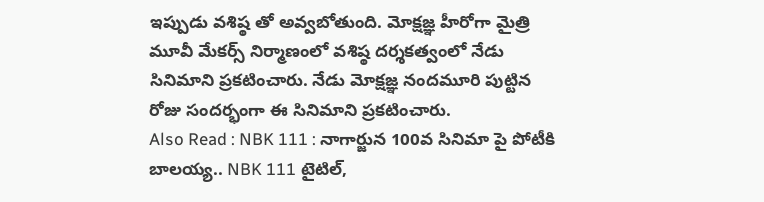ఇప్పుడు వశిష్ఠ తో అవ్వబోతుంది. మోక్షజ్ఞ హీరోగా మైత్రి మూవీ మేకర్స్ నిర్మాణంలో వశిష్ఠ దర్శకత్వంలో నేడు సినిమాని ప్రకటించారు. నేడు మోక్షజ్ఞ నందమూరి పుట్టిన రోజు సందర్భంగా ఈ సినిమాని ప్రకటించారు.
Also Read : NBK 111 : నాగార్జున 100వ సినిమా పై పోటీకి బాలయ్య.. NBK 111 టైటిల్,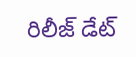రిలీజ్ డేట్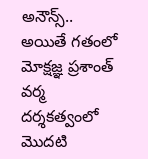అనౌన్స్..
అయితే గతంలో మోక్షజ్ఞ ప్రశాంత్ వర్మ దర్శకత్వంలో మొదటి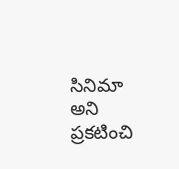సినిమా అని ప్రకటించి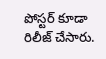పోస్టర్ కూడా రిలీజ్ చేసారు.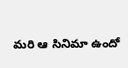మరి ఆ సినిమా ఉందో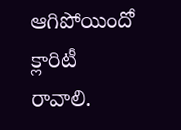ఆగిపోయిందో క్లారిటీ రావాలి.